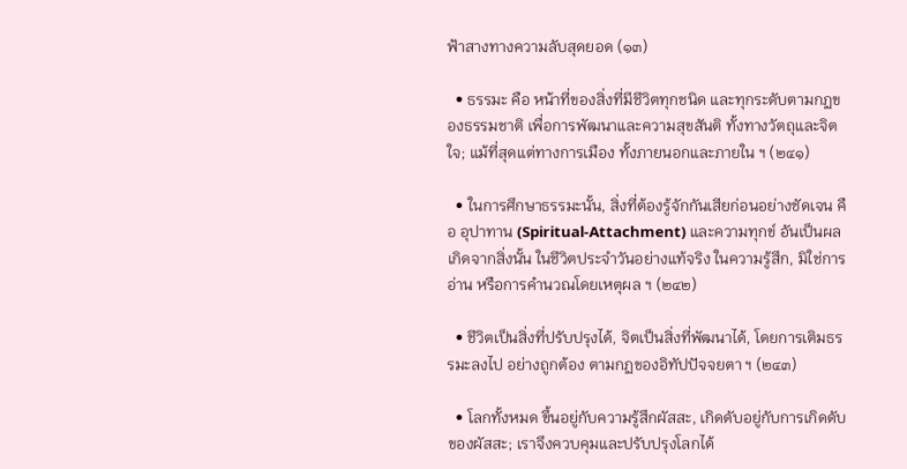ฟ้าสางทางความลับสุดยอด (๑๓)

  • ธรรมะ คือ หน้าที่ของสิ่งที่มีชีวิตทุกชนิด และทุกระดับตามกฏของธรรมชาติ เพื่อการพัฒนาและความสุขสันติ ทั้งทางวัตถุและจิตใจ; แม้ที่สุดแต่ทางการเมือง ทั้งภายนอกและภายใน ฯ (๒๔๑)

  • ในการศึกษาธรรมะนั้น, สิ่งที่ต้องรู้จักกันเสียก่อนอย่างชัดเจน คือ อุปาทาน (Spiritual-Attachment) และความทุกข์ อันเป็นผลเกิดจากสิ่งนั้น ในชีวิตประจำวันอย่างแท้จริง ในความรู้สึก, มิใช่การอ่าน หรือการคำนวณโดยเหตุผล ฯ (๒๔๒)

  • ชีวิตเป็นสิ่งที่ปรับปรุงได้, จิตเป็นสิ่งที่พัฒนาได้, โดยการเติมธรรมะลงไป อย่างถูกต้อง ตามกฏของอิทัปปัจจยตา ฯ (๒๔๓)

  • โลกทั้งหมด ขึ้นอยู่กับความรู้สึกผัสสะ, เกิดดับอยู่กับการเกิดดับของผัสสะ; เราจึงควบคุมและปรับปรุงโลกได้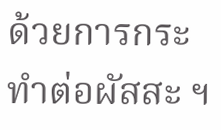ด้วยการกระทำต่อผัสสะ ฯ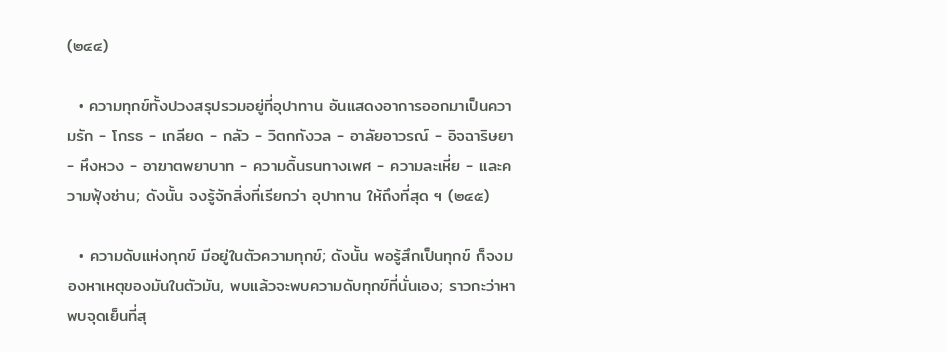(๒๔๔)

  • ความทุกข์ทั้งปวงสรุปรวมอยู่ที่อุปาทาน อันแสดงอาการออกมาเป็นความรัก - โกรธ - เกลียด - กลัว - วิตกกังวล - อาลัยอาวรณ์ - อิจฉาริษยา - หึงหวง - อาฆาตพยาบาท - ความดิ้นรนทางเพศ - ความละเหี่ย - และความฟุ้งซ่าน; ดังนั้น จงรู้จักสิ่งที่เรียกว่า อุปาทาน ให้ถึงที่สุด ฯ (๒๔๕)

  • ความดับแห่งทุกข์ มีอยู่ในตัวความทุกข์; ดังนั้น พอรู้สึกเป็นทุกข์ ก็จงมองหาเหตุของมันในตัวมัน, พบแล้วจะพบความดับทุกข์ที่นั่นเอง; ราวกะว่าหาพบจุดเย็นที่สุ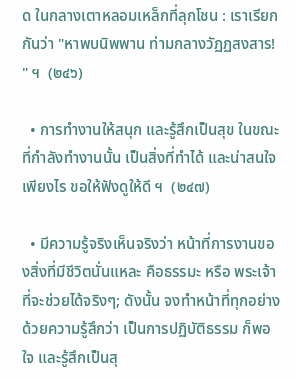ด ในกลางเตาหลอมเหล็กที่ลุกโชน : เราเรียกกันว่า "หาพบนิพพาน ท่ามกลางวัฏฏสงสาร! " ฯ  (๒๔๖)

  • การทำงานให้สนุก และรู้สึกเป็นสุข ในขณะที่กำลังทำงานนั้น เป็นสิ่งที่ทำได้ และน่าสนใจเพียงไร ขอให้ฟังดูให้ดี ฯ  (๒๔๗)

  • มีความรู้จริงเห็นจริงว่า หน้าที่การงานของสิ่งที่มีชีวิตนั่นแหละ คือธรรมะ หรือ พระเจ้า ที่จะช่วยได้จริงๆ; ดังนั้น จงทำหน้าที่ทุกอย่างด้วยความรู้สึกว่า เป็นการปฏิบัติธรรม ก็พอใจ และรู้สึกเป็นสุ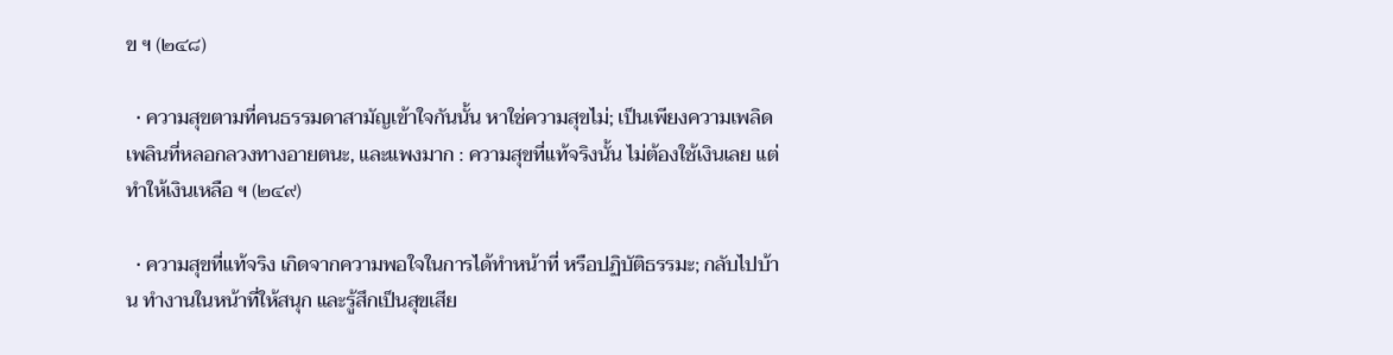ข ฯ (๒๔๘)

  • ความสุขตามที่คนธรรมดาสามัญเข้าใจกันนั้น หาใช่ความสุขไม่; เป็นเพียงความเพลิดเพลินที่หลอกลวงทางอายตนะ, และแพงมาก : ความสุขที่แท้จริงนั้น ไม่ต้องใช้เงินเลย แต่ทำให้เงินเหลือ ฯ (๒๔๙)

  • ความสุขที่แท้จริง เกิดจากความพอใจในการได้ทำหน้าที่ หรือปฏิบัติธรรมะ; กลับไปบ้าน ทำงานในหน้าที่ให้สนุก และรู้สึกเป็นสุขเสีย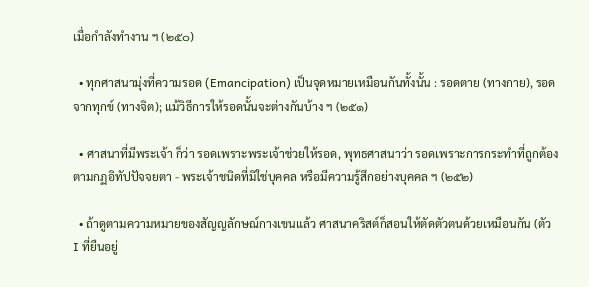เมื่อกำลังทำงาน ฯ (๒๕๐)

  • ทุกศาสนามุ่งที่ความรอด (Emancipation) เป็นจุดหมายเหมือนกันทั้งนั้น : รอดตาย (ทางกาย), รอดจากทุกข์ (ทางจิต); แม้วิธีการให้รอดนั้นจะต่างกันบ้าง ฯ (๒๕๑)

  • ศาสนาที่มีพระเจ้า ก็ว่า รอดเพราะพระเจ้าช่วยให้รอด, พุทธศาสนาว่า รอดเพราะการกระทำที่ถูกต้องตามกฏอิทัปปัจจยตา - พระเจ้าชนิดที่มิใช่บุคคล หรือมีความรู้สึกอย่างบุคคล ฯ (๒๕๒)

  • ถ้าดูตามความหมายของสัญญลักษณ์กางเขนแล้ว ศาสนาคริสต์ก็สอนให้ตัดตัวตนด้วยเหมือนกัน (ตัว I ที่ยืนอยู่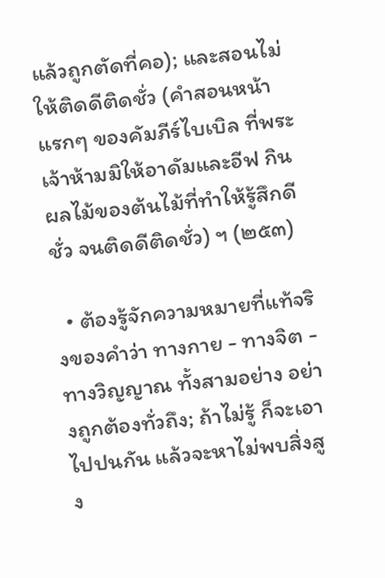แล้วถูกตัดที่คอ); และสอนไม่ให้ติดดีติดชั่ว (คำสอนหน้าแรกๆ ของคัมภีร์ไบเบิล ที่พระเจ้าห้ามมิให้อาดัมและอีฟ กินผลไม้ของต้นไม้ที่ทำให้รู้สึกดีชั่ว จนติดดีติดชั่ว) ฯ (๒๕๓)

  • ต้องรู้จักความหมายที่แท้จริงของคำว่า ทางกาย - ทางจิต - ทางวิญญาณ ทั้งสามอย่าง อย่างถูกต้องทั่วถึง; ถ้าไม่รู้ ก็จะเอาไปปนกัน แล้วจะหาไม่พบสิ่งสูง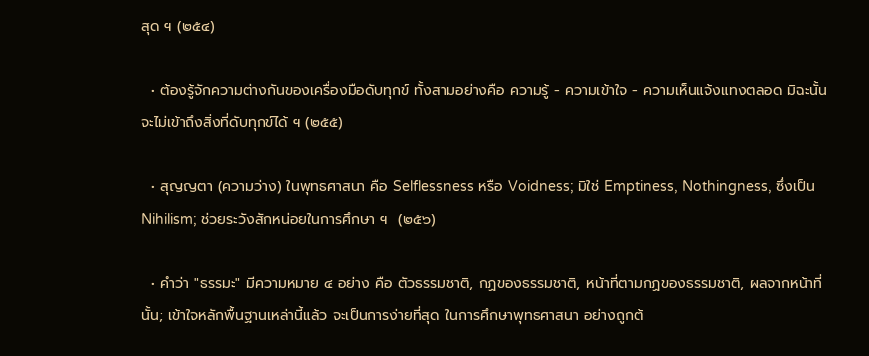สุด ฯ (๒๕๔)

  • ต้องรู้จักความต่างกันของเครื่องมือดับทุกข์ ทั้งสามอย่างคือ ความรู้ - ความเข้าใจ - ความเห็นแจ้งแทงตลอด มิฉะนั้น จะไม่เข้าถึงสิ่งที่ดับทุกข์ได้ ฯ (๒๕๕)

  • สุญญตา (ความว่าง) ในพุทธศาสนา คือ Selflessness หรือ Voidness; มิใช่ Emptiness, Nothingness, ซึ่งเป็น Nihilism; ช่วยระวังสักหน่อยในการศึกษา ฯ  (๒๕๖)

  • คำว่า "ธรรมะ" มีความหมาย ๔ อย่าง คือ ตัวธรรมชาติ, กฏของธรรมชาติ, หน้าที่ตามกฏของธรรมชาติ, ผลจากหน้าที่นั้น; เข้าใจหลักพื้นฐานเหล่านี้แล้ว จะเป็นการง่ายที่สุด ในการศึกษาพุทธศาสนา อย่างถูกต้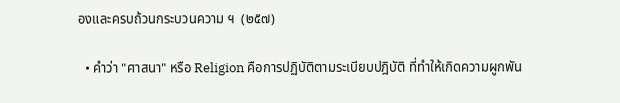องและครบถ้วนกระบวนความ ฯ  (๒๕๗)

  • คำว่า "ศาสนา" หรือ Religion คือการปฏิบัติตามระเบียบปฎิบัติ ที่ทำให้เกิดความผูกพัน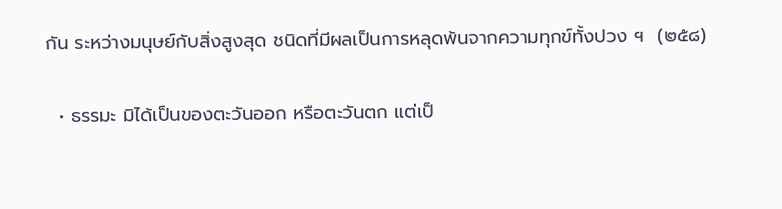กัน ระหว่างมนุษย์กับสิ่งสูงสุด ชนิดที่มีผลเป็นการหลุดพ้นจากความทุกข์ทั้งปวง ฯ  (๒๕๘)

  • ธรรมะ มิได้เป็นของตะวันออก หรือตะวันตก แต่เป็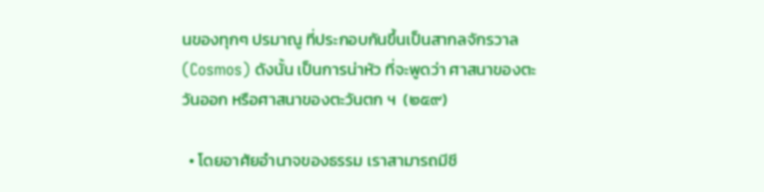นของทุกๆ ปรมาณู ที่ประกอบกันขึ้นเป็นสากลจักรวาล (Cosmos) ดังนั้น เป็นการน่าหัว ที่จะพูดว่า ศาสนาของตะวันออก หรือศาสนาของตะวันตก ฯ  (๒๕๙)

  • โดยอาศัยอำนาจของธรรม เราสามารถมีชี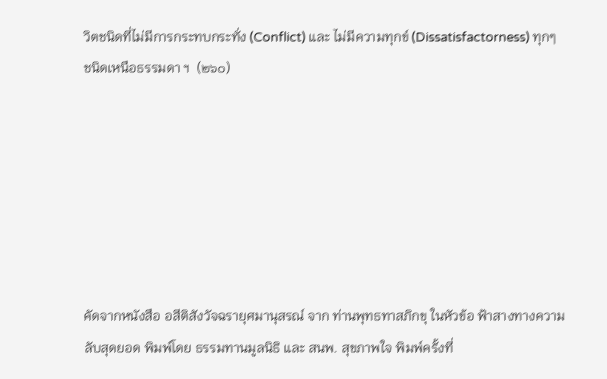วิตชนิดที่ไม่มีการกระทบกระทั่ง (Conflict) และ ไม่มีความทุกข์ (Dissatisfactorness) ทุกๆ ชนิดเหนือธรรมดา ฯ  (๒๖๐)







คัดจากหนังสือ อสีติสังวัจฉรายุศมานุสรณ์ จาก ท่านพุทธทาสภิกขุ ในหัวข้อ ฟ้าสางทางความลับสุดยอด พิมพ์โดย ธรรมทานมูลนิธิ และ สนพ. สุขภาพใจ พิมพ์ครั้งที่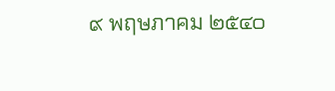๙ พฤษภาคม ๒๕๔๐